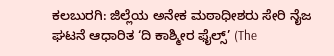ಕಲಬುರಗಿ: ಜಿಲ್ಲೆಯ ಅನೇಕ ಮಠಾಧೀಶರು ಸೇರಿ ನೈಜ ಘಟನೆ ಆಧಾರಿತ ‘ದಿ ಕಾಶ್ಮೀರ ಫೈಲ್ಸ್’ (The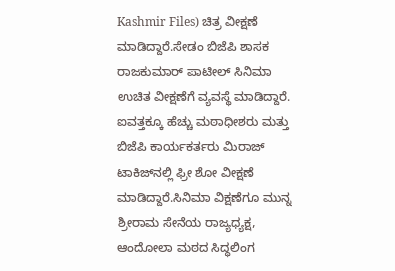Kashmir Files) ಚಿತ್ರ ವೀಕ್ಷಣೆ ಮಾಡಿದ್ದಾರೆ.ಸೇಡಂ ಬಿಜೆಪಿ ಶಾಸಕ ರಾಜಕುಮಾರ್‌ ಪಾಟೀಲ್‌ ಸಿನಿಮಾ ಉಚಿತ ವೀಕ್ಷಣೆಗೆ ವ್ಯವಸ್ಥೆ ಮಾಡಿದ್ದಾರೆ. ಐವತ್ತಕ್ಕೂ ಹೆಚ್ಚು ಮಠಾಧೀಶರು ಮತ್ತು ಬಿಜೆಪಿ ಕಾರ್ಯಕರ್ತರು ಮಿರಾಜ್ ಟಾಕಿಜ್‍ನಲ್ಲಿ ಫ್ರೀ ಶೋ ವೀಕ್ಷಣೆ ಮಾಡಿದ್ದಾರೆ.ಸಿನಿಮಾ ವಿಕ್ಷಣೆಗೂ ಮುನ್ನ ಶ್ರೀರಾಮ ಸೇನೆಯ ರಾಜ್ಯಧ್ಯಕ್ಷ, ಆಂದೋಲಾ ಮಠದ ಸಿದ್ಧಲಿಂಗ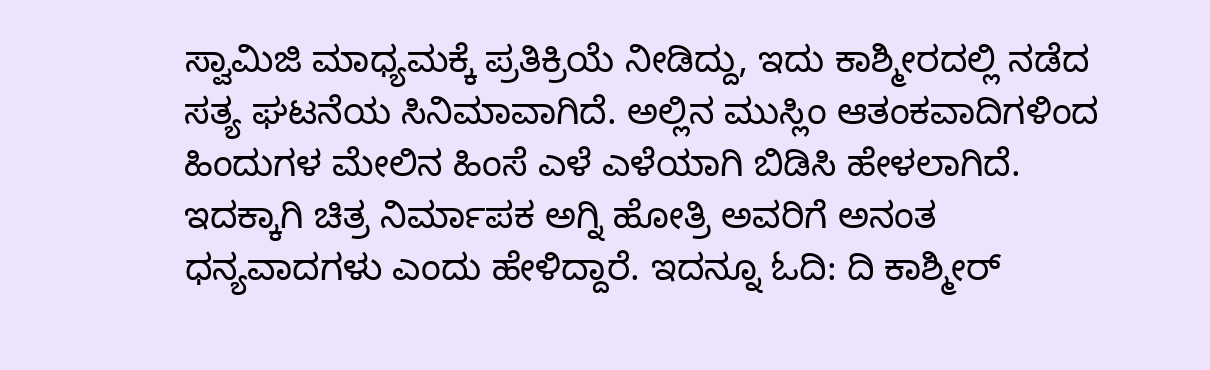ಸ್ವಾಮಿಜಿ ಮಾಧ್ಯಮಕ್ಕೆ ಪ್ರತಿಕ್ರಿಯೆ ನೀಡಿದ್ದು, ಇದು ಕಾಶ್ಮೀರದಲ್ಲಿ ನಡೆದ ಸತ್ಯ ಘಟನೆಯ ಸಿನಿಮಾವಾಗಿದೆ. ಅಲ್ಲಿನ ಮುಸ್ಲಿಂ ಆತಂಕವಾದಿಗಳಿಂದ ಹಿಂದುಗಳ ಮೇಲಿನ ಹಿಂಸೆ ಎಳೆ ಎಳೆಯಾಗಿ ಬಿಡಿಸಿ ಹೇಳಲಾಗಿದೆ. ಇದಕ್ಕಾಗಿ ಚಿತ್ರ ನಿರ್ಮಾಪಕ ಅಗ್ನಿ ಹೋತ್ರಿ ಅವರಿಗೆ ಅನಂತ ಧನ್ಯವಾದಗಳು ಎಂದು ಹೇಳಿದ್ದಾರೆ. ಇದನ್ನೂ ಓದಿ: ದಿ ಕಾಶ್ಮೀರ್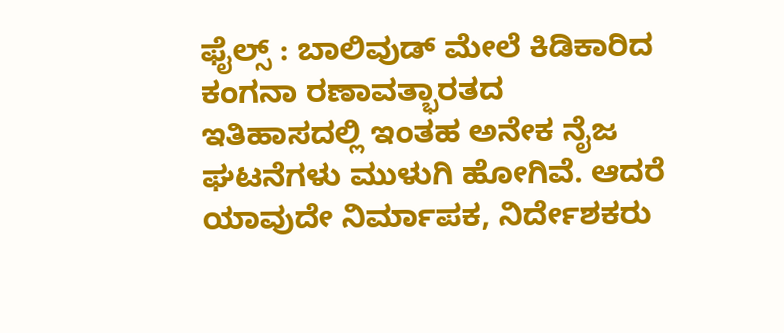ಫೈಲ್ಸ್ : ಬಾಲಿವುಡ್ ಮೇಲೆ ಕಿಡಿಕಾರಿದ ಕಂಗನಾ ರಣಾವತ್ಭಾರತದ ಇತಿಹಾಸದಲ್ಲಿ ಇಂತಹ ಅನೇಕ ನೈಜ ಘಟನೆಗಳು ಮುಳುಗಿ ಹೋಗಿವೆ. ಆದರೆ ಯಾವುದೇ ನಿರ್ಮಾಪಕ, ನಿರ್ದೇಶಕರು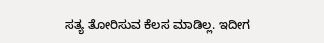ಸತ್ಯ ತೋರಿಸುವ ಕೆಲಸ ಮಾಡಿಲ್ಲ. ಇದೀಗ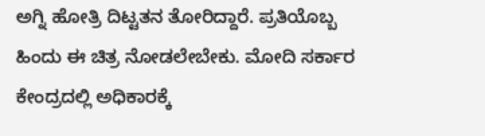ಅಗ್ನಿ ಹೋತ್ರಿ ದಿಟ್ಟತನ ತೋರಿದ್ದಾರೆ. ಪ್ರತಿಯೊಬ್ಬ ಹಿಂದು ಈ ಚಿತ್ರ ನೋಡಲೇಬೇಕು. ಮೋದಿ ಸರ್ಕಾರ ಕೇಂದ್ರದಲ್ಲಿ ಅಧಿಕಾರಕ್ಕೆ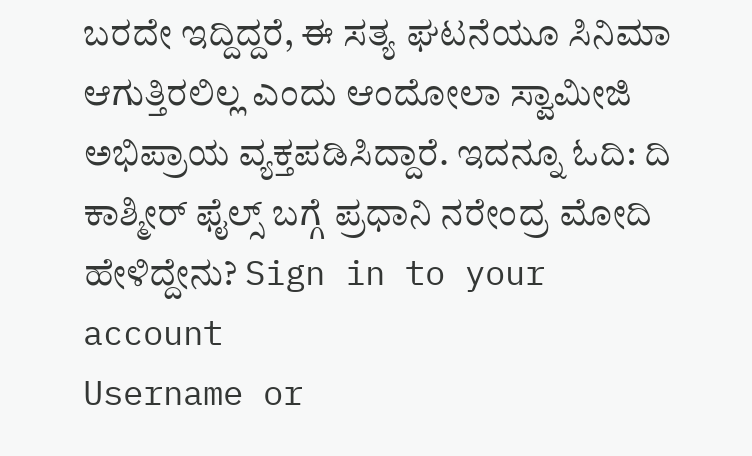ಬರದೇ ಇದ್ದಿದ್ದರೆ, ಈ ಸತ್ಯ ಘಟನೆಯೂ ಸಿನಿಮಾ ಆಗುತ್ತಿರಲಿಲ್ಲ ಎಂದು ಆಂದೋಲಾ ಸ್ವಾಮೀಜಿ ಅಭಿಪ್ರಾಯ ವ್ಯಕ್ತಪಡಿಸಿದ್ದಾರೆ. ಇದನ್ನೂ ಓದಿ: ದಿ ಕಾಶ್ಮೀರ್ ಫೈಲ್ಸ್ ಬಗ್ಗೆ ಪ್ರಧಾನಿ ನರೇಂದ್ರ ಮೋದಿ ಹೇಳಿದ್ದೇನು? Sign in to your account
Username or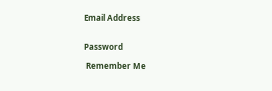Email Address


Password

 Remember Me